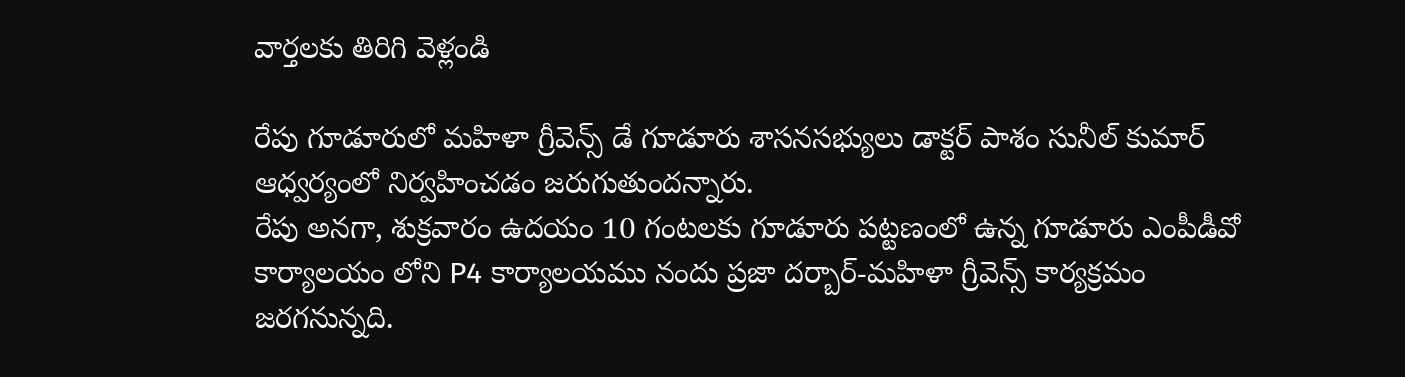వార్తలకు తిరిగి వెళ్లండి

రేపు గూడూరులో మహిళా గ్రీవెన్స్ డే గూడూరు శాసనసభ్యులు డాక్టర్ పాశం సునీల్ కుమార్ ఆధ్వర్యంలో నిర్వహించడం జరుగుతుందన్నారు.
రేపు అనగా, శుక్రవారం ఉదయం 10 గంటలకు గూడూరు పట్టణంలో ఉన్న గూడూరు ఎంపీడీవో కార్యాలయం లోని P4 కార్యాలయము నందు ప్రజా దర్బార్-మహిళా గ్రీవెన్స్ కార్యక్రమం జరగనున్నది.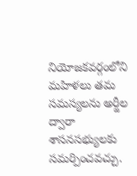నియోజకవర్గంలోని మహిళలు తమ సమస్యలను అర్జీల ద్వారా శాసనసభ్యులకు సమర్పించవచ్చు.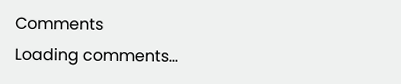Comments
Loading comments...